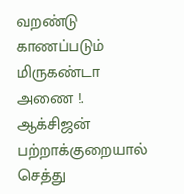வறண்டு காணப்படும் மிருகண்டா அணை !. ஆக்சிஜன் பற்றாக்குறையால் செத்து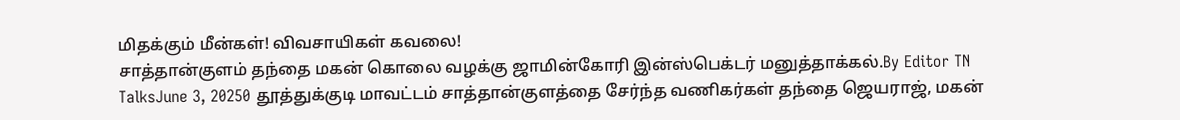மிதக்கும் மீன்கள்! விவசாயிகள் கவலை!
சாத்தான்குளம் தந்தை மகன் கொலை வழக்கு ஜாமின்கோரி இன்ஸ்பெக்டர் மனுத்தாக்கல்.By Editor TN TalksJune 3, 20250 தூத்துக்குடி மாவட்டம் சாத்தான்குளத்தை சேர்ந்த வணிகர்கள் தந்தை ஜெயராஜ், மகன்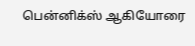பென்னிக்ஸ் ஆகியோரை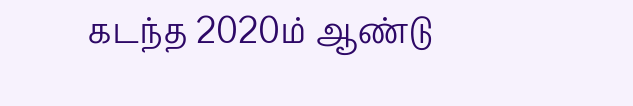கடந்த 2020ம் ஆண்டு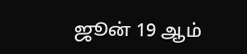ஜூன் 19 ஆம்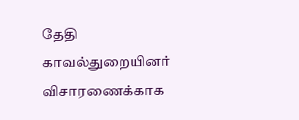தேதி காவல்துறையினர் விசாரணைக்காக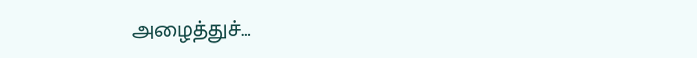அழைத்துச்…